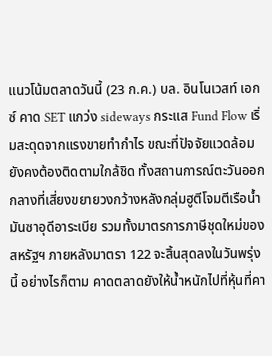แนวโน้มตลาดวันนี้ (23 ก.ค.) บล. อินโนเวสท์ เอกซ์ คาด SET แกว่ง sideways กระแส Fund Flow เริ่มสะดุดจากแรงขายทำกำไร ขณะที่ปัจจัยแวดล้อมยังคงต้องติดตามใกล้ชิด ทั้งสถานการณ์ตะวันออกกลางที่เสี่ยงขยายวงกว้างหลังกลุ่มฮูตีโจมตีเรือน้ำมันซาอุดีอาระเบีย รวมทั้งมาตรการภาษีชุดใหม่ของสหรัฐฯ ภายหลังมาตรา 122 จะสิ้นสุดลงในวันพรุ่งนี้ อย่างไรก็ตาม คาดตลาดยังให้น้ำหนักไปที่หุ้นที่คา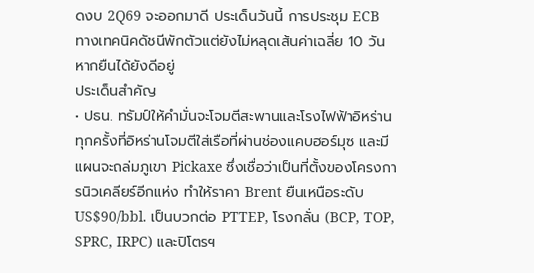ดงบ 2Q69 จะออกมาดี ประเด็นวันนี้ การประชุม ECB ทางเทคนิคดัชนีพักตัวแต่ยังไม่หลุดเส้นค่าเฉลี่ย 10 วัน หากยืนได้ยังดีอยู่
ประเด็นสำคัญ
• ปธน. ทรัมป์ให้คำมั่นจะโจมตีสะพานและโรงไฟฟ้าอิหร่านทุกครั้งที่อิหร่านโจมตีใส่เรือที่ผ่านช่องแคบฮอร์มุซ และมีแผนจะถล่มภูเขา Pickaxe ซึ่งเชื่อว่าเป็นที่ตั้งของโครงการนิวเคลียร์อีกแห่ง ทำให้ราคา Brent ยืนเหนือระดับ US$90/bbl. เป็นบวกต่อ PTTEP, โรงกลั่น (BCP, TOP, SPRC, IRPC) และปิโตรฯ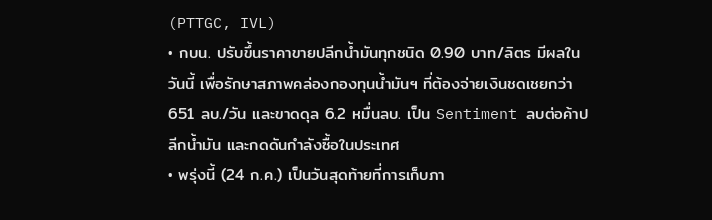(PTTGC, IVL)
• กบน. ปรับขึ้นราคาขายปลีกน้ำมันทุกชนิด 0.90 บาท/ลิตร มีผลในวันนี้ เพื่อรักษาสภาพคล่องกองทุนน้ำมันฯ ที่ต้องจ่ายเงินชดเชยกว่า 651 ลบ./วัน และขาดดุล 6.2 หมื่นลบ. เป็น Sentiment ลบต่อค้าปลีกน้ำมัน และกดดันกำลังซื้อในประเทศ
• พรุ่งนี้ (24 ก.ค.) เป็นวันสุดท้ายที่การเก็บภา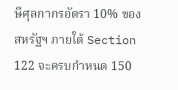ษีศุลกากรอัตรา 10% ของสหรัฐฯ ภายใต้ Section 122 จะครบกำหนด 150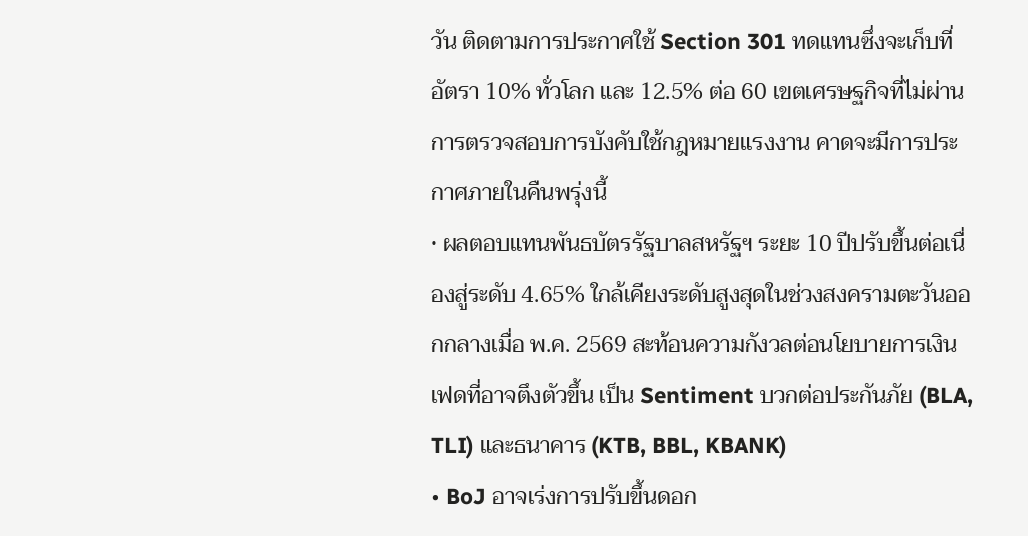วัน ติดตามการประกาศใช้ Section 301 ทดแทนซึ่งจะเก็บที่อัตรา 10% ทั่วโลก และ 12.5% ต่อ 60 เขตเศรษฐกิจที่ไม่ผ่านการตรวจสอบการบังคับใช้กฎหมายแรงงาน คาดจะมีการประกาศภายในคืนพรุ่งนี้
• ผลตอบแทนพันธบัตรรัฐบาลสหรัฐฯ ระยะ 10 ปีปรับขึ้นต่อเนื่องสู่ระดับ 4.65% ใกล้เคียงระดับสูงสุดในช่วงสงครามตะวันออกกลางเมื่อ พ.ค. 2569 สะท้อนความกังวลต่อนโยบายการเงินเฟดที่อาจตึงตัวขึ้น เป็น Sentiment บวกต่อประกันภัย (BLA, TLI) และธนาคาร (KTB, BBL, KBANK)
• BoJ อาจเร่งการปรับขึ้นดอก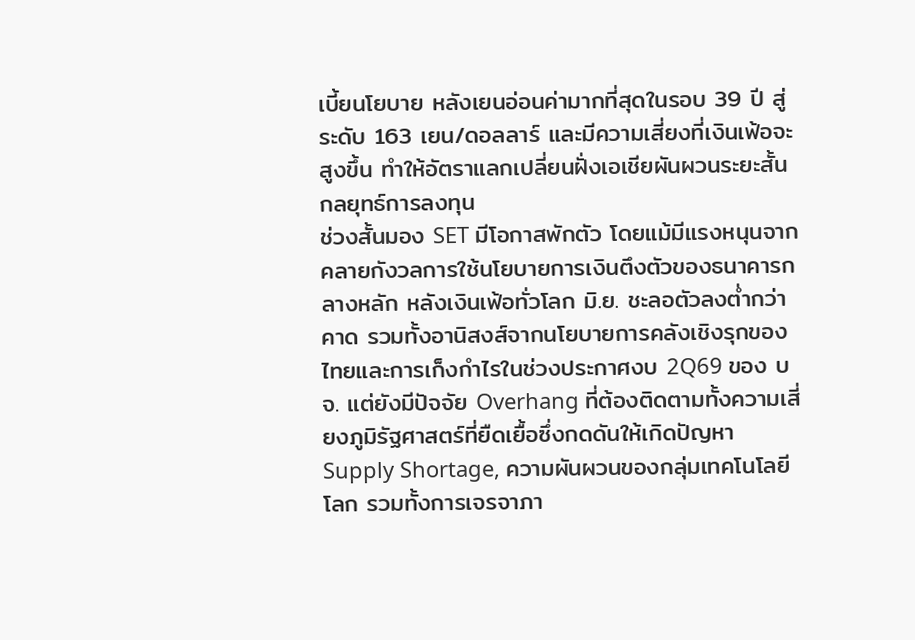เบี้ยนโยบาย หลังเยนอ่อนค่ามากที่สุดในรอบ 39 ปี สู่ระดับ 163 เยน/ดอลลาร์ และมีความเสี่ยงที่เงินเฟ้อจะสูงขึ้น ทำให้อัตราแลกเปลี่ยนฝั่งเอเชียผันผวนระยะสั้น
กลยุทธ์การลงทุน
ช่วงสั้นมอง SET มีโอกาสพักตัว โดยแม้มีแรงหนุนจากคลายกังวลการใช้นโยบายการเงินตึงตัวของธนาคารกลางหลัก หลังเงินเฟ้อทั่วโลก มิ.ย. ชะลอตัวลงต่ำกว่าคาด รวมทั้งอานิสงส์จากนโยบายการคลังเชิงรุกของไทยและการเก็งกำไรในช่วงประกาศงบ 2Q69 ของ บจ. แต่ยังมีปัจจัย Overhang ที่ต้องติดตามทั้งความเสี่ยงภูมิรัฐศาสตร์ที่ยืดเยื้อซึ่งกดดันให้เกิดปัญหา Supply Shortage, ความผันผวนของกลุ่มเทคโนโลยีโลก รวมทั้งการเจรจาภา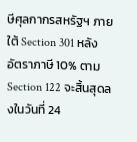ษีศุลกากรสหรัฐฯ ภายใต้ Section 301 หลังอัตราภาษี 10% ตาม Section 122 จะสิ้นสุดลงในวันที่ 24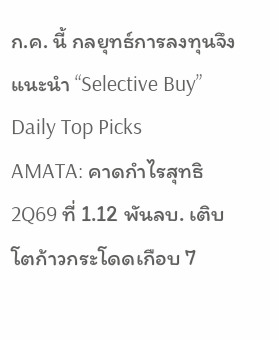ก.ค. นี้ กลยุทธ์การลงทุนจึงแนะนำ “Selective Buy”
Daily Top Picks
AMATA: คาดกำไรสุทธิ 2Q69 ที่ 1.12 พันลบ. เติบโตก้าวกระโดดเกือบ 7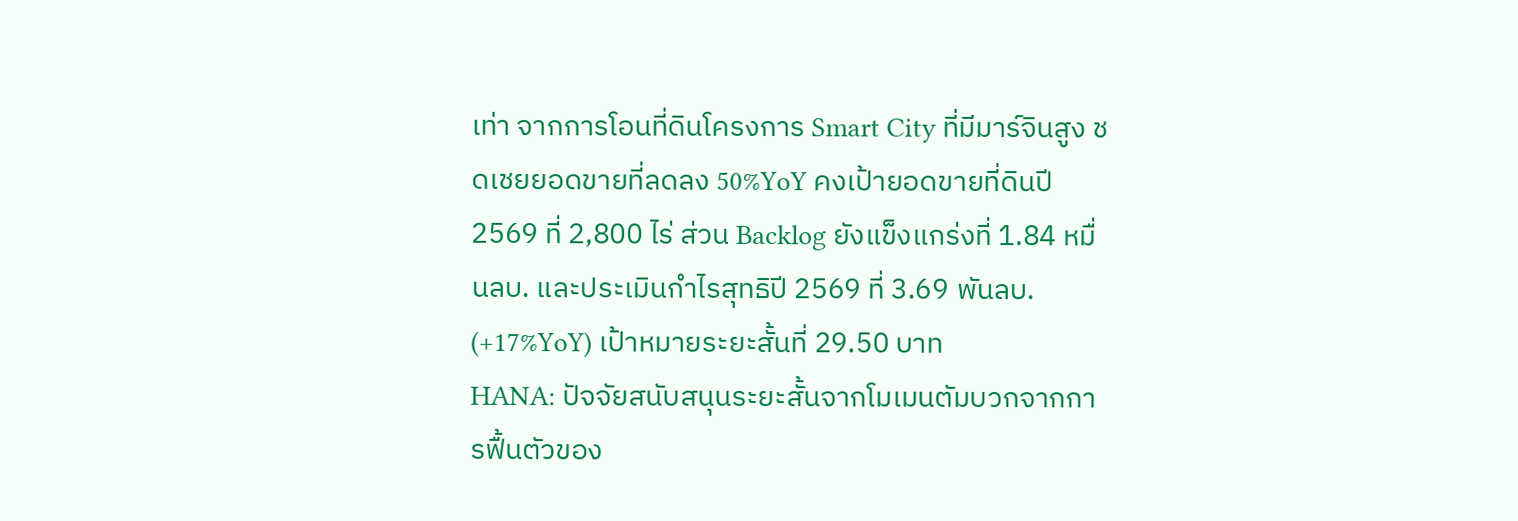เท่า จากการโอนที่ดินโครงการ Smart City ที่มีมาร์จินสูง ชดเชยยอดขายที่ลดลง 50%YoY คงเป้ายอดขายที่ดินปี 2569 ที่ 2,800 ไร่ ส่วน Backlog ยังแข็งแกร่งที่ 1.84 หมื่นลบ. และประเมินกำไรสุทธิปี 2569 ที่ 3.69 พันลบ. (+17%YoY) เป้าหมายระยะสั้นที่ 29.50 บาท
HANA: ปัจจัยสนับสนุนระยะสั้นจากโมเมนตัมบวกจากการฟื้นตัวของ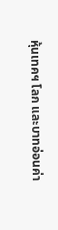หุ้นเทคฯ โลก และบาทอ่อนค่า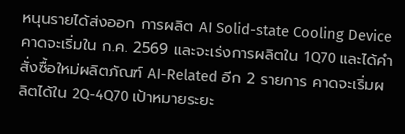หนุนรายได้ส่งออก การผลิต AI Solid-state Cooling Device คาดจะเริ่มใน ก.ค. 2569 และจะเร่งการผลิตใน 1Q70 และได้คำสั่งซื้อใหม่ผลิตภัณฑ์ AI-Related อีก 2 รายการ คาดจะเริ่มผลิตได้ใน 2Q-4Q70 เป้าหมายระยะ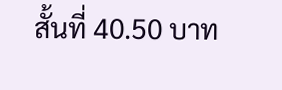สั้นที่ 40.50 บาท